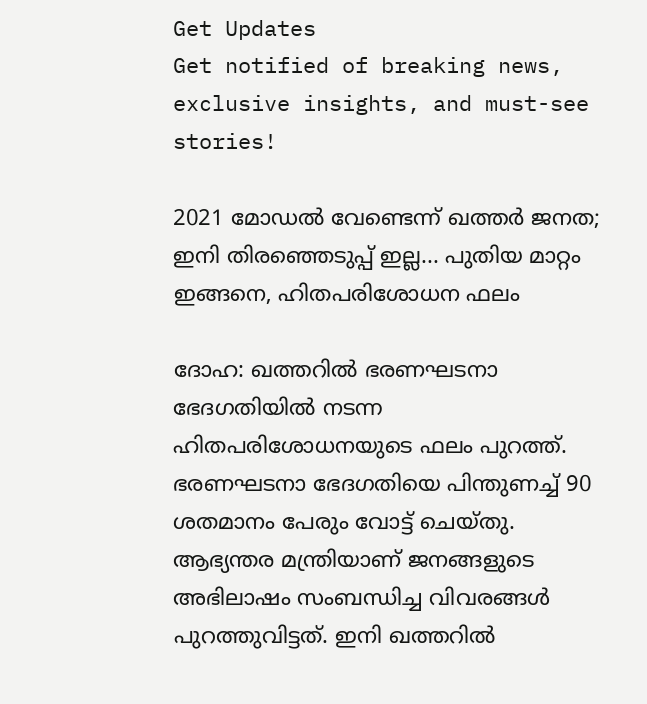Get Updates
Get notified of breaking news, exclusive insights, and must-see stories!

2021 മോഡല്‍ വേണ്ടെന്ന് ഖത്തര്‍ ജനത; ഇനി തിരഞ്ഞെടുപ്പ് ഇല്ല... പുതിയ മാറ്റം ഇങ്ങനെ, ഹിതപരിശോധന ഫലം

ദോഹ: ഖത്തറില്‍ ഭരണഘടനാ ഭേദഗതിയില്‍ നടന്ന ഹിതപരിശോധനയുടെ ഫലം പുറത്ത്. ഭരണഘടനാ ഭേദഗതിയെ പിന്തുണച്ച് 90 ശതമാനം പേരും വോട്ട് ചെയ്തു. ആഭ്യന്തര മന്ത്രിയാണ് ജനങ്ങളുടെ അഭിലാഷം സംബന്ധിച്ച വിവരങ്ങള്‍ പുറത്തുവിട്ടത്. ഇനി ഖത്തറില്‍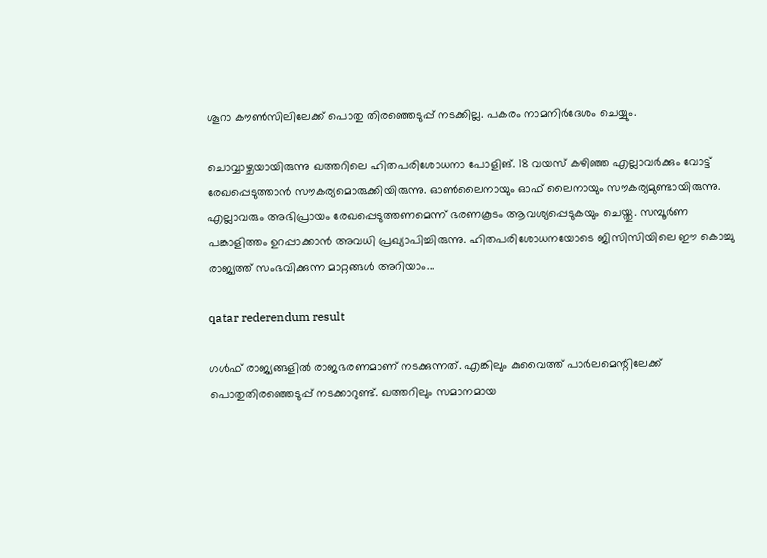ശൂറാ കൗണ്‍സിലിലേക്ക് പൊതു തിരഞ്ഞെടുപ്പ് നടക്കില്ല. പകരം നാമനിര്‍ദേശം ചെയ്യും.

ചൊവ്വാഴ്ചയായിരുന്നു ഖത്തറിലെ ഹിതപരിശോധനാ പോളിങ്. 18 വയസ് കഴിഞ്ഞ എല്ലാവര്‍ക്കും വോട്ട് രേഖപ്പെടുത്താന്‍ സൗകര്യമൊരുക്കിയിരുന്നു. ഓണ്‍ലൈനായും ഓഫ് ലൈനായും സൗകര്യമുണ്ടായിരുന്നു. എല്ലാവരും അഭിപ്രായം രേഖപ്പെടുത്തണമെന്ന് ഭരണകൂടം ആവശ്യപ്പെടുകയും ചെയ്തു. സമ്പൂര്‍ണ പങ്കാളിത്തം ഉറപ്പാക്കാന്‍ അവധി പ്രഖ്യാപിച്ചിരുന്നു. ഹിതപരിശോധനയോടെ ജിസിസിയിലെ ഈ കൊച്ചു രാജ്യത്ത് സംഭവിക്കുന്ന മാറ്റങ്ങള്‍ അറിയാം...

qatar rederendum result

ഗള്‍ഫ് രാജ്യങ്ങളില്‍ രാജഭരണമാണ് നടക്കുന്നത്. എങ്കിലും കുവൈത്ത് പാര്‍ലമെന്റിലേക്ക് പൊതുതിരഞ്ഞെടുപ്പ് നടക്കാറുണ്ട്. ഖത്തറിലും സമാനമായ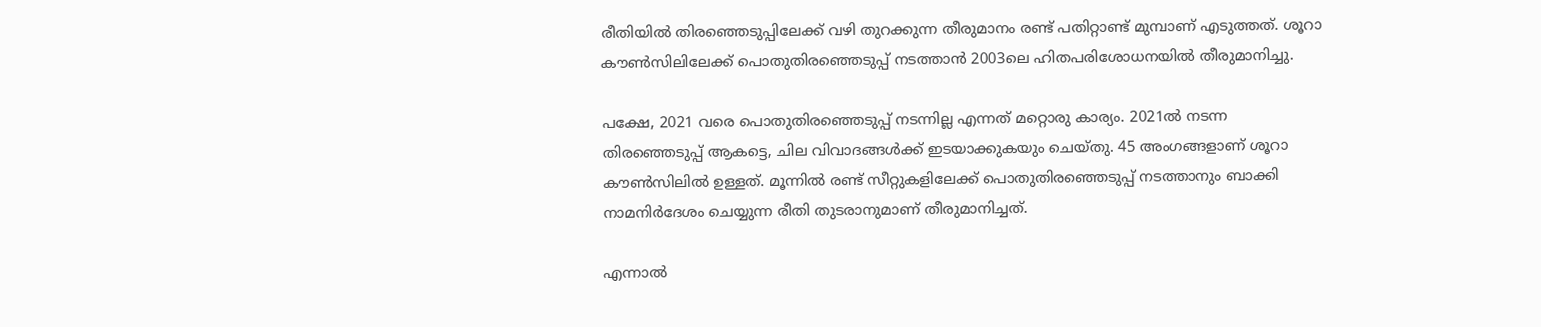രീതിയില്‍ തിരഞ്ഞെടുപ്പിലേക്ക് വഴി തുറക്കുന്ന തീരുമാനം രണ്ട് പതിറ്റാണ്ട് മുമ്പാണ് എടുത്തത്. ശൂറാ കൗണ്‍സിലിലേക്ക് പൊതുതിരഞ്ഞെടുപ്പ് നടത്താന്‍ 2003ലെ ഹിതപരിശോധനയില്‍ തീരുമാനിച്ചു.

പക്ഷേ, 2021 വരെ പൊതുതിരഞ്ഞെടുപ്പ് നടന്നില്ല എന്നത് മറ്റൊരു കാര്യം. 2021ല്‍ നടന്ന തിരഞ്ഞെടുപ്പ് ആകട്ടെ, ചില വിവാദങ്ങള്‍ക്ക് ഇടയാക്കുകയും ചെയ്തു. 45 അംഗങ്ങളാണ് ശൂറാ കൗണ്‍സിലില്‍ ഉള്ളത്. മൂന്നില്‍ രണ്ട് സീറ്റുകളിലേക്ക് പൊതുതിരഞ്ഞെടുപ്പ് നടത്താനും ബാക്കി നാമനിര്‍ദേശം ചെയ്യുന്ന രീതി തുടരാനുമാണ് തീരുമാനിച്ചത്.

എന്നാല്‍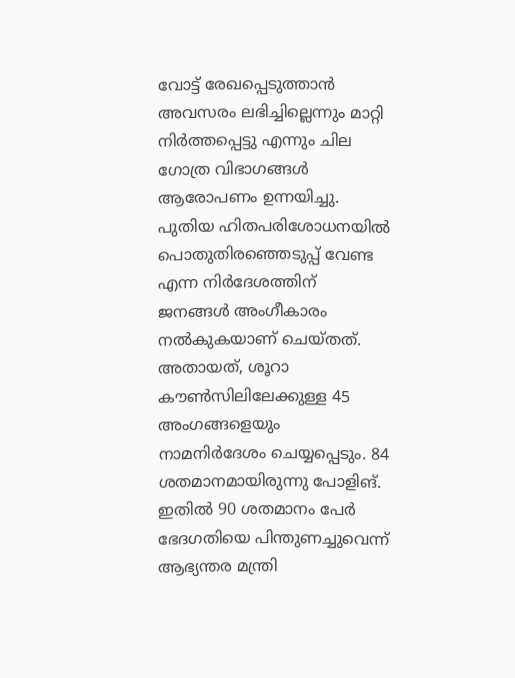വോട്ട് രേഖപ്പെടുത്താന്‍ അവസരം ലഭിച്ചില്ലെന്നും മാറ്റി നിര്‍ത്തപ്പെട്ടു എന്നും ചില ഗോത്ര വിഭാഗങ്ങള്‍ ആരോപണം ഉന്നയിച്ചു. പുതിയ ഹിതപരിശോധനയില്‍ പൊതുതിരഞ്ഞെടുപ്പ് വേണ്ട എന്ന നിര്‍ദേശത്തിന് ജനങ്ങള്‍ അംഗീകാരം നല്‍കുകയാണ് ചെയ്തത്. അതായത്, ശൂറാ കൗണ്‍സിലിലേക്കുള്ള 45 അംഗങ്ങളെയും നാമനിര്‍ദേശം ചെയ്യപ്പെടും. 84 ശതമാനമായിരുന്നു പോളിങ്. ഇതില്‍ 90 ശതമാനം പേര്‍ ഭേദഗതിയെ പിന്തുണച്ചുവെന്ന് ആഭ്യന്തര മന്ത്രി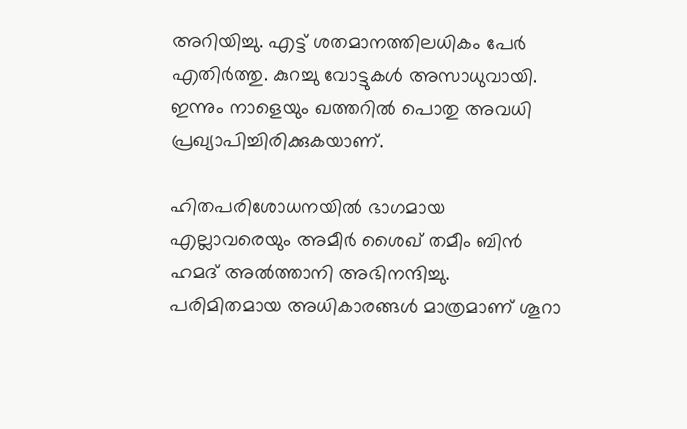അറിയിച്ചു. എട്ട് ശതമാനത്തിലധികം പേര്‍ എതിര്‍ത്തു. കുറച്ചു വോട്ടുകള്‍ അസാധുവായി. ഇന്നും നാളെയും ഖത്തറില്‍ പൊതു അവധി പ്രഖ്യാപിച്ചിരിക്കുകയാണ്.

ഹിതപരിശോധനയില്‍ ഭാഗമായ എല്ലാവരെയും അമീര്‍ ശൈഖ് തമീം ബിന്‍ ഹമദ് അല്‍ത്താനി അഭിനന്ദിച്ചു. പരിമിതമായ അധികാരങ്ങള്‍ മാത്രമാണ് ശൂറാ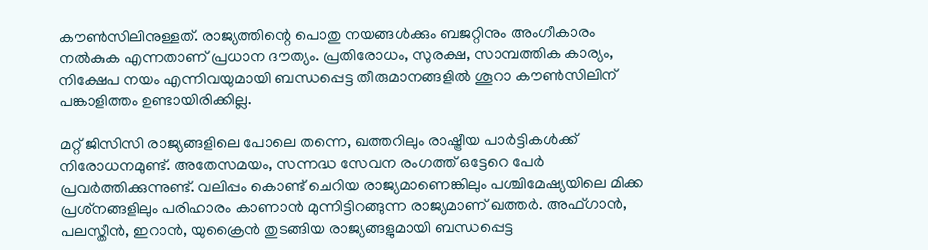കൗണ്‍സിലിനുള്ളത്. രാജ്യത്തിന്റെ പൊതു നയങ്ങള്‍ക്കും ബജറ്റിനും അംഗീകാരം നല്‍കുക എന്നതാണ് പ്രധാന ദൗത്യം. പ്രതിരോധം, സുരക്ഷ, സാമ്പത്തിക കാര്യം, നിക്ഷേപ നയം എന്നിവയുമായി ബന്ധപ്പെട്ട തീരുമാനങ്ങളില്‍ ശൂറാ കൗണ്‍സിലിന് പങ്കാളിത്തം ഉണ്ടായിരിക്കില്ല.

മറ്റ് ജിസിസി രാജ്യങ്ങളിലെ പോലെ തന്നെ, ഖത്തറിലും രാഷ്ട്രീയ പാര്‍ട്ടികള്‍ക്ക് നിരോധനമുണ്ട്. അതേസമയം, സന്നദ്ധ സേവന രംഗത്ത് ഒട്ടേറെ പേര്‍ പ്രവര്‍ത്തിക്കുന്നുണ്ട്. വലിപ്പം കൊണ്ട് ചെറിയ രാജ്യമാണെങ്കിലും പശ്ചിമേഷ്യയിലെ മിക്ക പ്രശ്‌നങ്ങളിലും പരിഹാരം കാണാന്‍ മുന്നിട്ടിറങ്ങുന്ന രാജ്യമാണ് ഖത്തര്‍. അഫ്ഗാന്‍, പലസ്തീന്‍, ഇറാന്‍, യുക്രൈന്‍ തുടങ്ങിയ രാജ്യങ്ങളുമായി ബന്ധപ്പെട്ട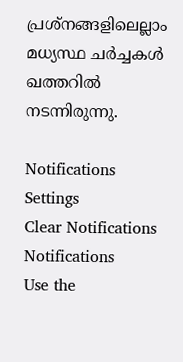പ്രശ്‌നങ്ങളിലെല്ലാം മധ്യസ്ഥ ചര്‍ച്ചകള്‍ ഖത്തറില്‍ നടന്നിരുന്നു.

Notifications
Settings
Clear Notifications
Notifications
Use the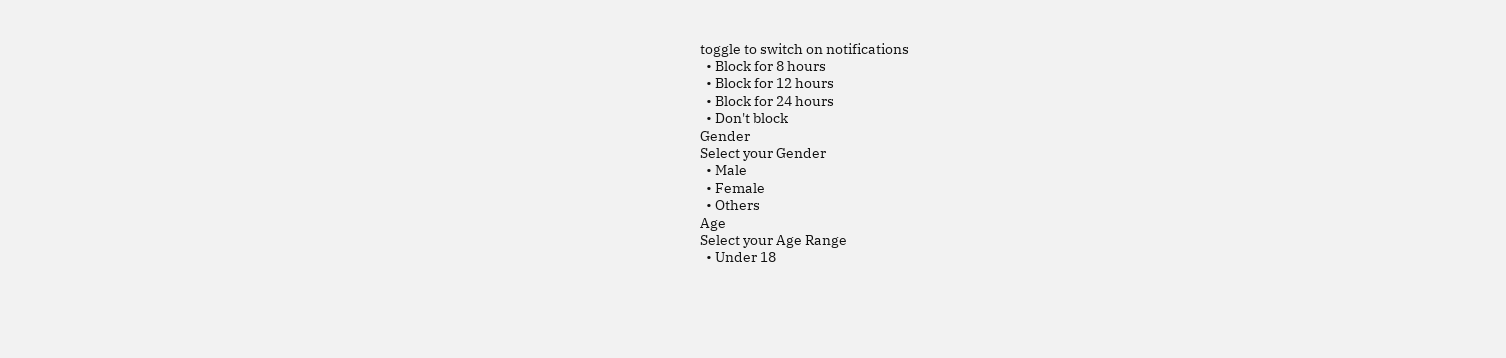toggle to switch on notifications
  • Block for 8 hours
  • Block for 12 hours
  • Block for 24 hours
  • Don't block
Gender
Select your Gender
  • Male
  • Female
  • Others
Age
Select your Age Range
  • Under 18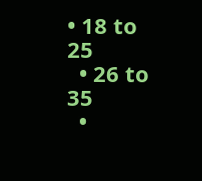• 18 to 25
  • 26 to 35
  •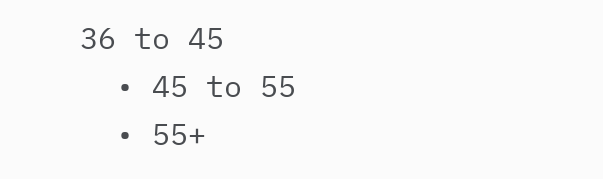36 to 45
  • 45 to 55
  • 55+